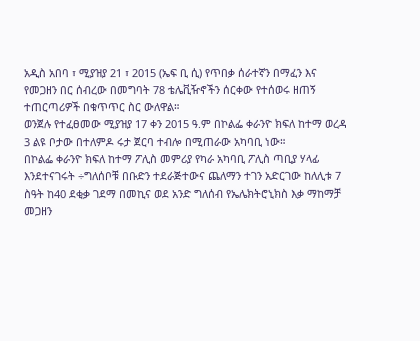አዲስ አበባ ፣ ሚያዝያ 21 ፣ 2015 (ኤፍ ቢ ሲ) የጥበቃ ሰራተኛን በማፈን እና የመጋዘን በር ሰብረው በመግባት 78 ቴሌቪዥኖችን ሰርቀው የተሰወሩ ዘጠኝ ተጠርጣሪዎች በቁጥጥር ስር ውለዋል።
ወንጀሉ የተፈፀመው ሚያዝያ 17 ቀን 2015 ዓ.ም በኮልፌ ቀራንዮ ክፍለ ከተማ ወረዳ 3 ልዩ ቦታው በተለምዶ ሩታ ጀርባ ተብሎ በሚጠራው አካባቢ ነው።
በኮልፌ ቀራንዮ ክፍለ ከተማ ፖሊስ መምሪያ የካራ አካባቢ ፖሊስ ጣቢያ ሃላፊ እንደተናገሩት ÷ግለሰቦቹ በቡድን ተደራጅተውና ጨለማን ተገን አድርገው ከለሊቱ 7 ስዓት ከ40 ደቂቃ ገደማ በመኪና ወደ አንድ ግለሰብ የኤሌክትሮኒክስ እቃ ማከማቻ መጋዘን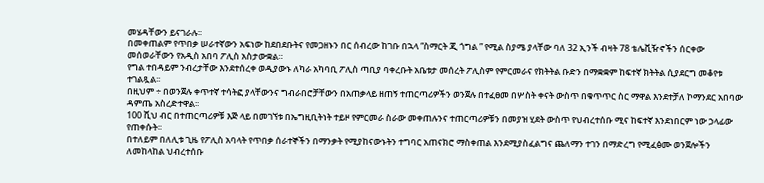መሄዳቸውን ይናገራሉ፡፡
በመቀጠልም የጥበቃ ሠራተኛውን አፍነው ከደበደቡትና የመጋዘኑን በር ሰብረው ከገቡ በኋላ “ስማርት ጂ ጎግል ” የሚል ስያሜ ያላቸው ባለ 32 ኢንች ብዛት 78 ቴሌቪዥኖችን ሰርቀው መሰወራቸውን የአዲስ አበባ ፖሊስ አስታውቋል።
የግል ተበዳይም ንብረታቸው እንደተሰረቀ ወዲያውኑ ለካራ አካባቢ ፖሊስ ጣቢያ ባቀረቡት አቤቱታ መሰረት ፖሊስም የምርመራና የክትትል ቡድን በማቋቋም ከፍተኛ ክትትል ሲያደርግ መቆየቱ ተገልጿል፡፡
በዚህም ÷ በወንጀሉ ቀጥተኛ ተሳትፎ ያላቸውንና ግብራበሮቻቸውን በአጠቃላይ ዘጠኝ ተጠርጣሪዎችን ወንጀሉ በተፈፀመ በሦስት ቀናት ውስጥ በቁጥጥር ስር ማዋል እንደተቻለ ኮማንደር አበባው ዳምጤ አስረድተዋል፡፡
100 ሺህ ብር በተጠርጣሪዎቹ እጅ ላይ በመገኘቱ በኤግዚቢትነት ተይዞ የምርመራ ስራው መቀጠሉንና ተጠርጣሪዎቹን በመያዝ ሂደት ውስጥ የህብረተሰቡ ሚና ከፍተኛ እንደነበርም ነው ኃላፊው የጠቀሱት፡፡
በተለይም በለሊቱ ጊዜ የፖሊስ አባላት የጥበቃ ሰራተኞችን በማንቃት የሚያከናውኑትን ተግባር አጠናክሮ ማስቀጠል እንደሚያስፈልግና ጨለማን ተገን በማድረግ የሚፈፅሙ ወንጀሎችን ለመከላከል ህብረተሰቡ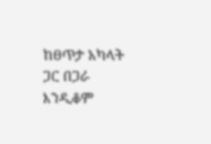ከፀጥታ አካላት ጋር በጋራ እንዲቆም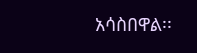አሳስበዋል፡፡